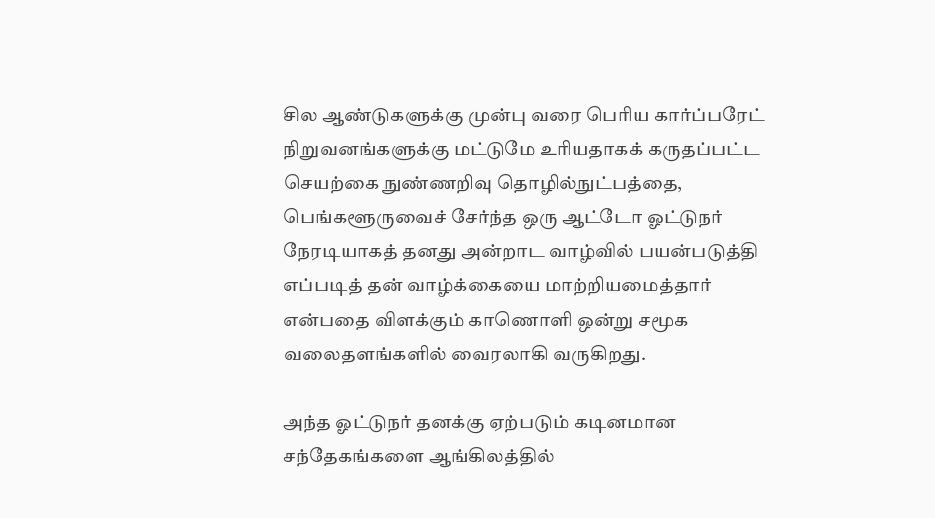சில ஆண்டுகளுக்கு முன்பு வரை பெரிய கார்ப்பரேட் நிறுவனங்களுக்கு மட்டுமே உரியதாகக் கருதப்பட்ட செயற்கை நுண்ணறிவு தொழில்நுட்பத்தை, பெங்களூருவைச் சேர்ந்த ஒரு ஆட்டோ ஓட்டுநர் நேரடியாகத் தனது அன்றாட வாழ்வில் பயன்படுத்தி எப்படித் தன் வாழ்க்கையை மாற்றியமைத்தார் என்பதை விளக்கும் காணொளி ஒன்று சமூக வலைதளங்களில் வைரலாகி வருகிறது.

அந்த ஓட்டுநர் தனக்கு ஏற்படும் கடினமான சந்தேகங்களை ஆங்கிலத்தில்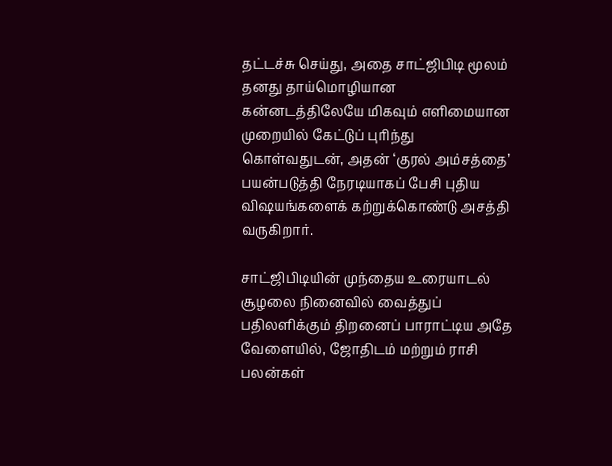தட்டச்சு செய்து, அதை சாட்ஜிபிடி மூலம் தனது தாய்மொழியான கன்னடத்திலேயே மிகவும் எளிமையான முறையில் கேட்டுப் புரிந்து கொள்வதுடன், அதன் ‘குரல் அம்சத்தை’ பயன்படுத்தி நேரடியாகப் பேசி புதிய விஷயங்களைக் கற்றுக்கொண்டு அசத்தி வருகிறார்.

சாட்ஜிபிடியின் முந்தைய உரையாடல் சூழலை நினைவில் வைத்துப் பதிலளிக்கும் திறனைப் பாராட்டிய அதே வேளையில், ஜோதிடம் மற்றும் ராசி பலன்கள்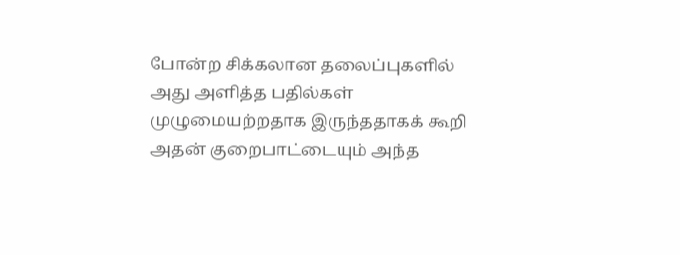போன்ற சிக்கலான தலைப்புகளில் அது அளித்த பதில்கள் முழுமையற்றதாக இருந்ததாகக் கூறி அதன் குறைபாட்டையும் அந்த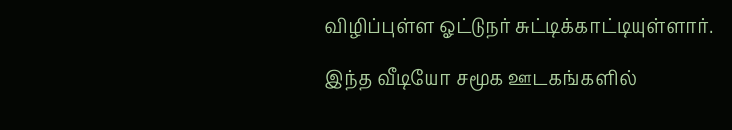விழிப்புள்ள ஓட்டுநர் சுட்டிக்காட்டியுள்ளார்.

இந்த வீடியோ சமூக ஊடகங்களில்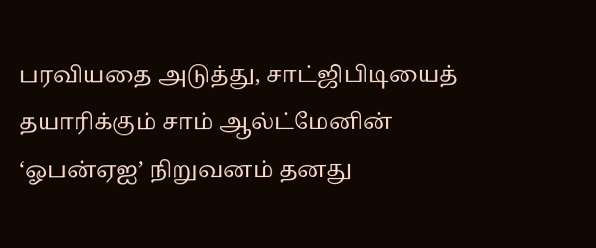பரவியதை அடுத்து, சாட்ஜிபிடியைத் தயாரிக்கும் சாம் ஆல்ட்மேனின் ‘ஓபன்ஏஐ’ நிறுவனம் தனது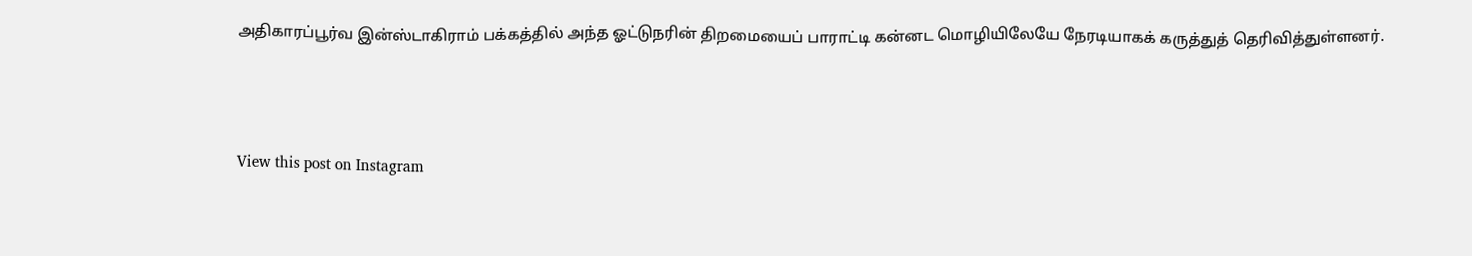அதிகாரப்பூர்வ இன்ஸ்டாகிராம் பக்கத்தில் அந்த ஓட்டுநரின் திறமையைப் பாராட்டி கன்னட மொழியிலேயே நேரடியாகக் கருத்துத் தெரிவித்துள்ளனர்.



View this post on Instagram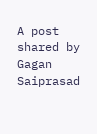A post shared by Gagan Saiprasad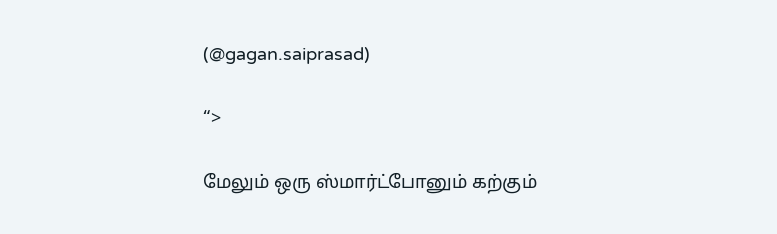(@gagan.saiprasad)

“>

மேலும் ஒரு ஸ்மார்ட்போனும் கற்கும்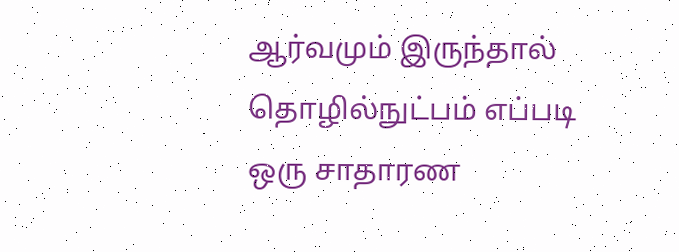ஆர்வமும் இருந்தால் தொழில்நுட்பம் எப்படி ஒரு சாதாரண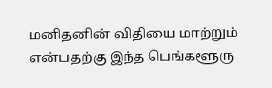மனிதனின் விதியை மாற்றும் என்பதற்கு இந்த பெங்களூரு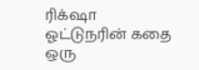ரிக்‌ஷா ஓட்டுநரின் கதை ஒரு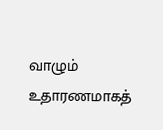வாழும் உதாரணமாகத்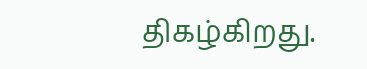திகழ்கிறது.